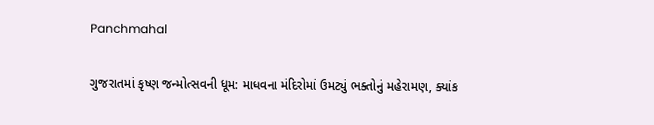Panchmahal

ગુજરાતમાં કૃષ્ણ જન્મોત્સવની ધૂમ: માધવના મંદિરોમાં ઉમટ્યું ભક્તોનું મહેરામણ, ક્યાંક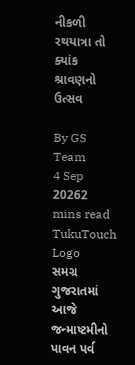નીકળી રથયાત્રા તો ક્યાંક શ્રાવણનો ઉત્સવ

By GS Team
4 Sep 20262 mins read
TukuTouch Logo
સમગ્ર ગુજરાતમાં આજે જન્માષ્ટમીનો પાવન પર્વ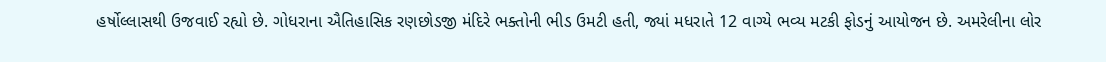હર્ષોલ્લાસથી ઉજવાઈ રહ્યો છે. ગોધરાના ઐતિહાસિક રણછોડજી મંદિરે ભક્તોની ભીડ ઉમટી હતી, જ્યાં મધરાતે 12 વાગ્યે ભવ્ય મટકી ફોડનું આયોજન છે. અમરેલીના લોર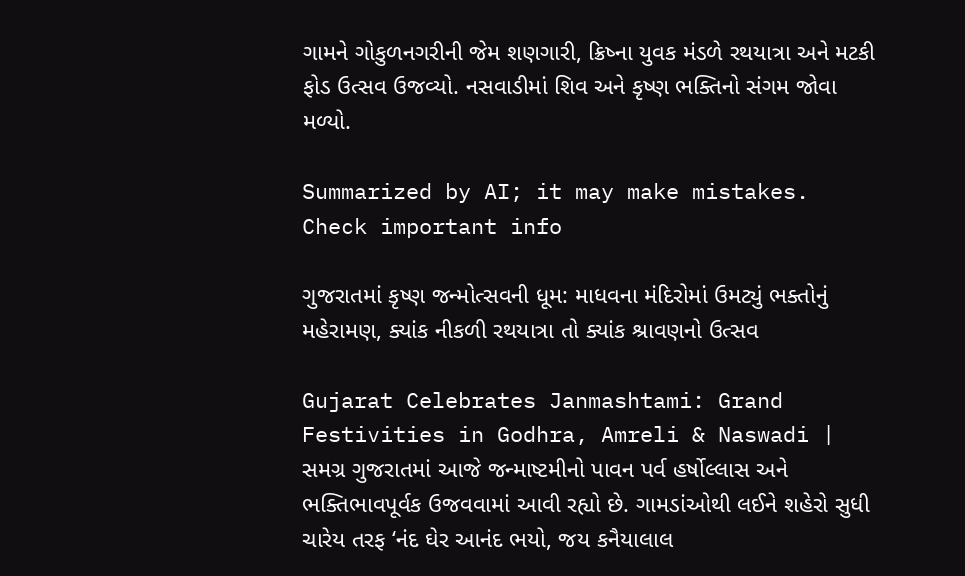ગામને ગોકુળનગરીની જેમ શણગારી, ક્રિષ્ના યુવક મંડળે રથયાત્રા અને મટકી ફોડ ઉત્સવ ઉજવ્યો. નસવાડીમાં શિવ અને કૃષ્ણ ભક્તિનો સંગમ જોવા મળ્યો.

Summarized by AI; it may make mistakes. Check important info

ગુજરાતમાં કૃષ્ણ જન્મોત્સવની ધૂમ: માધવના મંદિરોમાં ઉમટ્યું ભક્તોનું મહેરામણ, ક્યાંક નીકળી રથયાત્રા તો ક્યાંક શ્રાવણનો ઉત્સવ

Gujarat Celebrates Janmashtami: Grand Festivities in Godhra, Amreli & Naswadi | સમગ્ર ગુજરાતમાં આજે જન્માષ્ટમીનો પાવન પર્વ હર્ષોલ્લાસ અને ભક્તિભાવપૂર્વક ઉજવવામાં આવી રહ્યો છે. ગામડાંઓથી લઈને શહેરો સુધી ચારેય તરફ ‘નંદ ઘેર આનંદ ભયો, જય કનૈયાલાલ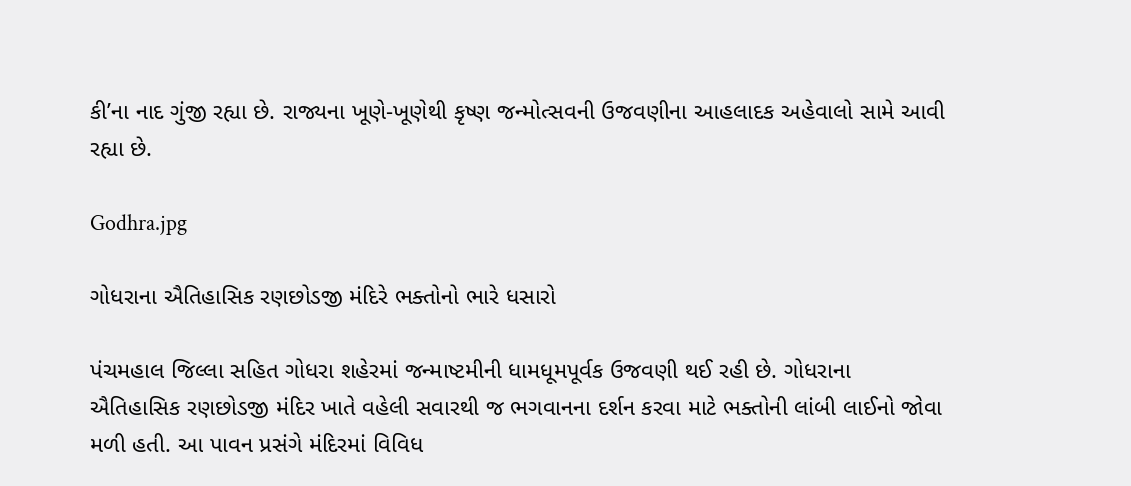કી’ના નાદ ગુંજી રહ્યા છે. રાજ્યના ખૂણે-ખૂણેથી કૃષ્ણ જન્મોત્સવની ઉજવણીના આહલાદક અહેવાલો સામે આવી રહ્યા છે.

Godhra.jpg

ગોધરાના ઐતિહાસિક રણછોડજી મંદિરે ભક્તોનો ભારે ધસારો

પંચમહાલ જિલ્લા સહિત ગોધરા શહેરમાં જન્માષ્ટમીની ધામધૂમપૂર્વક ઉજવણી થઈ રહી છે. ગોધરાના ઐતિહાસિક રણછોડજી મંદિર ખાતે વહેલી સવારથી જ ભગવાનના દર્શન કરવા માટે ભક્તોની લાંબી લાઈનો જોવા મળી હતી. આ પાવન પ્રસંગે મંદિરમાં વિવિધ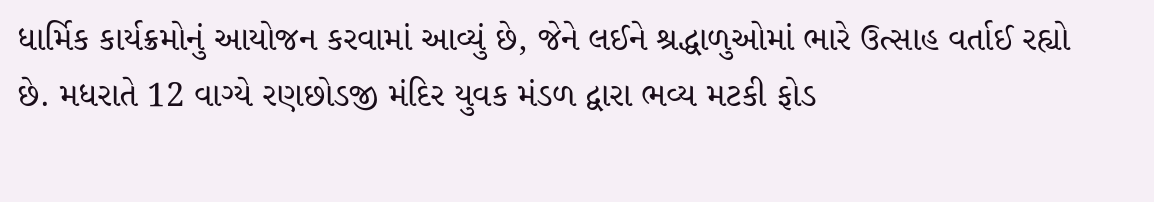ધાર્મિક કાર્યક્રમોનું આયોજન કરવામાં આવ્યું છે, જેને લઈને શ્રદ્ધાળુઓમાં ભારે ઉત્સાહ વર્તાઈ રહ્યો છે. મધરાતે 12 વાગ્યે રણછોડજી મંદિર યુવક મંડળ દ્વારા ભવ્ય મટકી ફોડ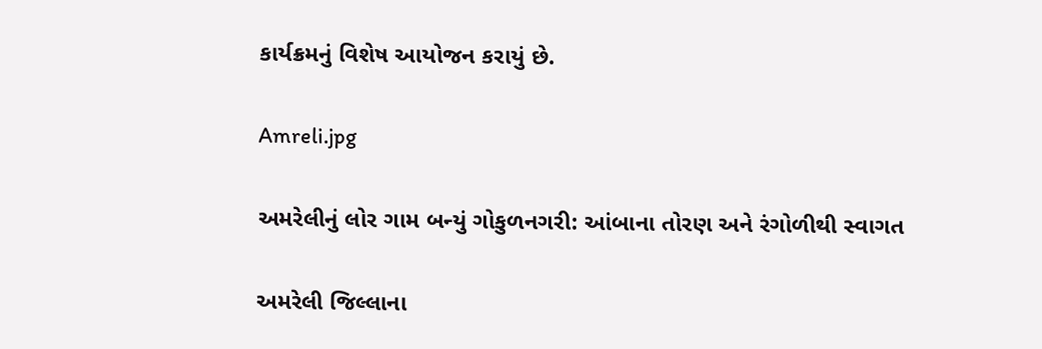કાર્યક્રમનું વિશેષ આયોજન કરાયું છે.

Amreli.jpg

અમરેલીનું લોર ગામ બન્યું ગોકુળનગરી: આંબાના તોરણ અને રંગોળીથી સ્વાગત

અમરેલી જિલ્લાના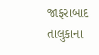જાફરાબાદ તાલુકાના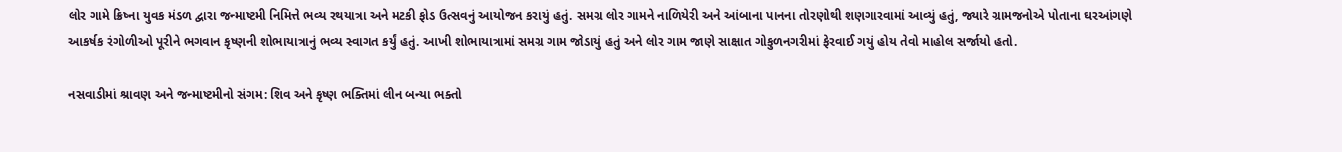લોર ગામે ક્રિષ્ના યુવક મંડળ દ્વારા જન્માષ્ટમી નિમિત્તે ભવ્ય રથયાત્રા અને મટકી ફોડ ઉત્સવનું આયોજન કરાયું હતું. સમગ્ર લોર ગામને નાળિયેરી અને આંબાના પાનના તોરણોથી શણગારવામાં આવ્યું હતું, જ્યારે ગ્રામજનોએ પોતાના ઘરઆંગણે આકર્ષક રંગોળીઓ પૂરીને ભગવાન કૃષ્ણની શોભાયાત્રાનું ભવ્ય સ્વાગત કર્યું હતું. આખી શોભાયાત્રામાં સમગ્ર ગામ જોડાયું હતું અને લોર ગામ જાણે સાક્ષાત ગોકુળનગરીમાં ફેરવાઈ ગયું હોય તેવો માહોલ સર્જાયો હતો.

નસવાડીમાં શ્રાવણ અને જન્માષ્ટમીનો સંગમ: શિવ અને કૃષ્ણ ભક્તિમાં લીન બન્યા ભક્તો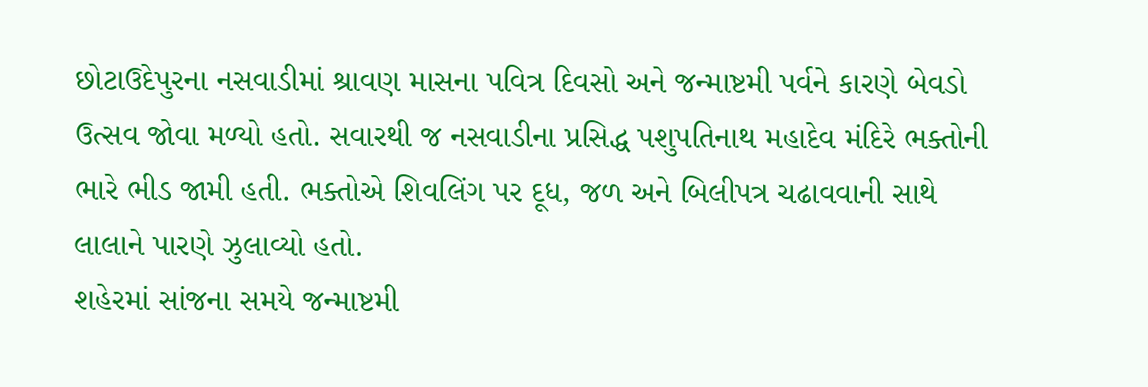છોટાઉદેપુરના નસવાડીમાં શ્રાવણ માસના પવિત્ર દિવસો અને જન્માષ્ટમી પર્વને કારણે બેવડો ઉત્સવ જોવા મળ્યો હતો. સવારથી જ નસવાડીના પ્રસિદ્ધ પશુપતિનાથ મહાદેવ મંદિરે ભક્તોની ભારે ભીડ જામી હતી. ભક્તોએ શિવલિંગ પર દૂધ, જળ અને બિલીપત્ર ચઢાવવાની સાથે લાલાને પારણે ઝુલાવ્યો હતો.
શહેરમાં સાંજના સમયે જન્માષ્ટમી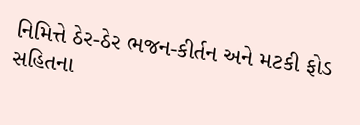નિમિત્તે ઠેર-ઠેર ભજન-કીર્તન અને મટકી ફોડ સહિતના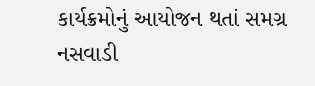કાર્યક્રમોનું આયોજન થતાં સમગ્ર નસવાડી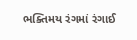ભક્તિમય રંગમાં રંગાઈ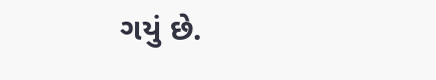ગયું છે.